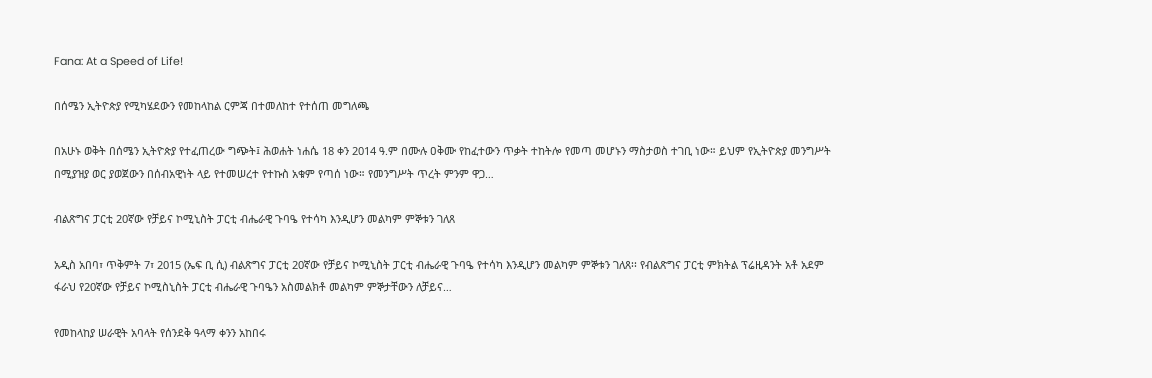Fana: At a Speed of Life!

በሰሜን ኢትዮጵያ የሚካሄደውን የመከላከል ርምጃ በተመለከተ የተሰጠ መግለጫ

በአሁኑ ወቅት በሰሜን ኢትዮጵያ የተፈጠረው ግጭት፤ ሕወሐት ነሐሴ 18 ቀን 2014 ዓ.ም በሙሉ ዐቅሙ የከፈተውን ጥቃት ተከትሎ የመጣ መሆኑን ማስታወስ ተገቢ ነው። ይህም የኢትዮጵያ መንግሥት በሚያዝያ ወር ያወጀውን በሰብአዊነት ላይ የተመሠረተ የተኩስ አቁም የጣሰ ነው። የመንግሥት ጥረት ምንም ዋጋ…

ብልጽግና ፓርቲ 20ኛው የቻይና ኮሚኒስት ፓርቲ ብሔራዊ ጉባዔ የተሳካ እንዲሆን መልካም ምኞቱን ገለጸ

አዲስ አበባ፣ ጥቅምት 7፣ 2015 (ኤፍ ቢ ሲ) ብልጽግና ፓርቲ 20ኛው የቻይና ኮሚኒስት ፓርቲ ብሔራዊ ጉባዔ የተሳካ እንዲሆን መልካም ምኞቱን ገለጸ፡፡ የብልጽግና ፓርቲ ምክትል ፕሬዚዳንት አቶ አደም ፋራህ የ20ኛው የቻይና ኮሚስኒስት ፓርቲ ብሔራዊ ጉባዔን አስመልክቶ መልካም ምኞታቸውን ለቻይና…

የመከላከያ ሠራዊት አባላት የሰንደቅ ዓላማ ቀንን አከበሩ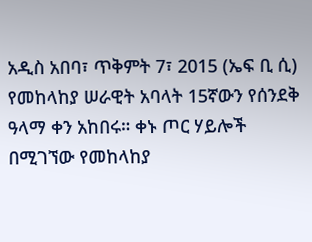አዲስ አበባ፣ ጥቅምት 7፣ 2015 (ኤፍ ቢ ሲ) የመከላከያ ሠራዊት አባላት 15ኛውን የሰንደቅ ዓላማ ቀን አከበሩ። ቀኑ ጦር ሃይሎች በሚገኘው የመከላከያ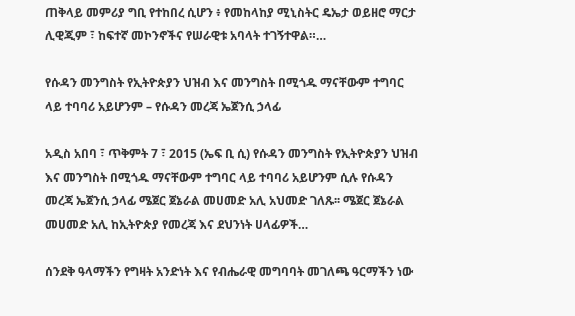ጠቅላይ መምሪያ ግቢ የተከበረ ሲሆን ፥ የመከላከያ ሚኒስትር ዴኤታ ወይዘሮ ማርታ ሊዊጂም ፣ ከፍተኛ መኮንኖችና የሠራዊቱ አባላት ተገኝተዋል።…

የሱዳን መንግስት የኢትዮጵያን ህዝብ እና መንግስት በሚጎዱ ማናቸውም ተግባር ላይ ተባባሪ አይሆንም – የሱዳን መረጃ ኤጀንሲ ኃላፊ

አዲስ አበባ ፣ ጥቅምት 7 ፣ 2015 (ኤፍ ቢ ሲ) የሱዳን መንግስት የኢትዮጵያን ህዝብ እና መንግስት በሚጎዱ ማናቸውም ተግባር ላይ ተባባሪ አይሆንም ሲሉ የሱዳን መረጃ ኤጀንሲ ኃላፊ ሜጀር ጀኔራል መሀመድ አሊ አህመድ ገለጹ፡፡ ሜጀር ጀኔራል መሀመድ አሊ ከኢትዮጵያ የመረጃ እና ደህንነት ሀላፊዎች…

ሰንደቅ ዓላማችን የግዛት አንድነት እና የብሔራዊ መግባባት መገለጫ ዓርማችን ነው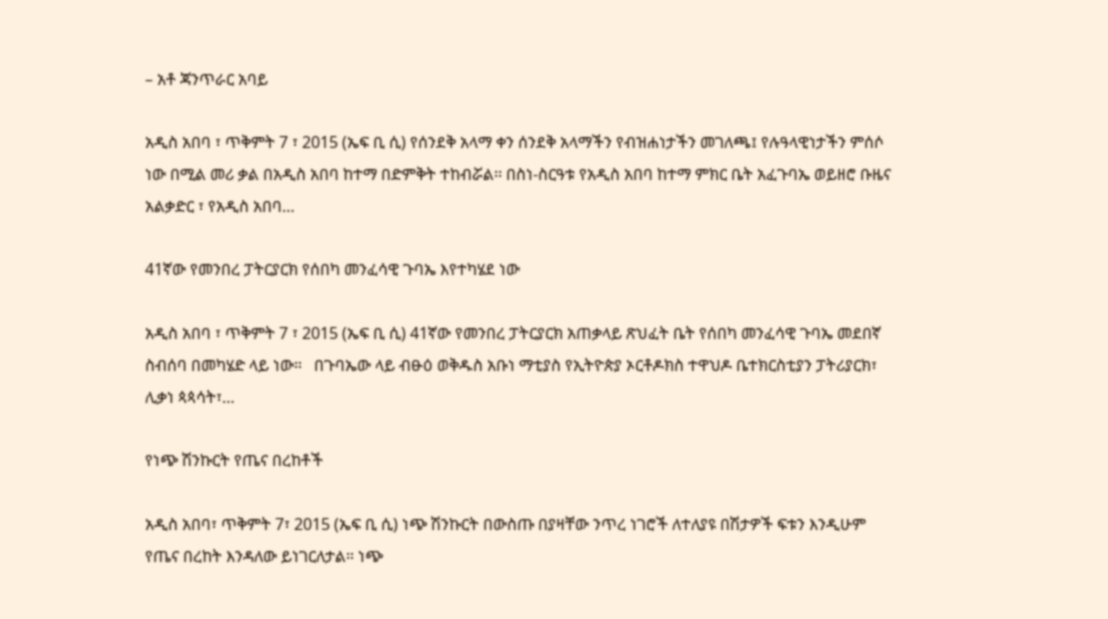– አቶ ጃንጥራር አባይ

አዲስ አበባ ፣ ጥቅምት 7 ፣ 2015 (ኤፍ ቢ ሲ) የሰንደቅ አላማ ቀን ሰንደቅ አላማችን የብዝሐነታችን መገለጫ፤ የሉዓላዊነታችን ምሰሶ ነው በሚል መሪ ቃል በአዲስ አበባ ከተማ በድምቅት ተከብሯል፡፡ በስነ-ስርዓቱ የአዲስ አበባ ከተማ ምክር ቤት አፈጉባኤ ወይዘሮ ቡዜና አልቃድር ፣ የአዲስ አበባ…

41ኛው የመንበረ ፓትርያርክ የሰበካ መንፈሳዊ ጉባኤ እየተካሄደ ነው

አዲስ አበባ ፣ ጥቅምት 7 ፣ 2015 (ኤፍ ቢ ሲ) 41ኛው የመንበረ ፓትርያርክ አጠቃላይ ጽህፈት ቤት የሰበካ መንፈሳዊ ጉባኤ መደበኛ ስብሰባ በመካሄድ ላይ ነው።   በጉባኤው ላይ ብፁዕ ወቅዱስ አቡነ ማቲያስ የኢትዮጵያ ኦርቶዶክስ ተዋህዶ ቤተክርስቲያን ፓትሪያርክ፣ ሊቃነ ጳጳሳት፣…

የነጭ ሽንኩርት የጤና በረከቶች

አዲስ አበባ፣ ጥቅምት 7፣ 2015 (ኤፍ ቢ ሲ) ነጭ ሽንኩርት በውስጡ በያዛቸው ንጥረ ነገሮች ለተለያዩ በሽታዎች ፍቱን እንዲሁም የጤና በረከት እንዳለው ይነገርለታል። ነጭ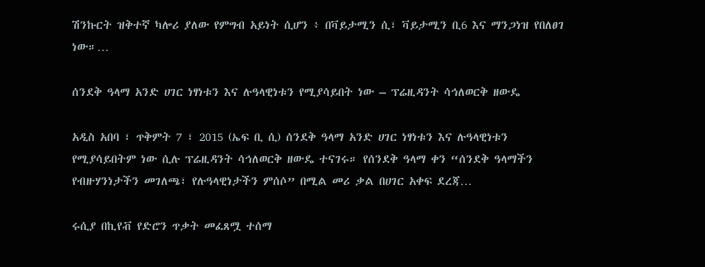ሽንኩርት ዝቅተኛ ካሎሪ ያለው የምግብ አይነት ሲሆን ፥ በቫይታሚን ሲ፣ ቫይታሚን ቢ6 እና ማንጋነዝ የበለፀገ ነው።…

ሰንደቅ ዓላማ አንድ ሀገር ነፃነቱን እና ሉዓላዊነቱን የሚያሳይበት ነው – ፕሬዚዳንት ሳኅለወርቅ ዘውዴ

አዲስ አበባ ፣ ጥቅምት 7 ፣ 2015 (ኤፍ ቢ ሲ) ሰንደቅ ዓላማ አንድ ሀገር ነፃነቱን እና ሉዓላዊነቱን የሚያሳይበትም ነው ሲሉ ፕሬዚዳንት ሳኅለወርቅ ዘውዴ ተናገሩ። የሰንደቅ ዓላማ ቀን “ሰንደቅ ዓላማችን የብዙሃንነታችን መገለጫ፣ የሉዓላዊነታችን ምሰሶ” በሚል መሪ ቃል በሀገር አቀፍ ደረጃ…

ሩሲያ በኪየቭ የድሮን ጥቃት መፈጸሟ ተሰማ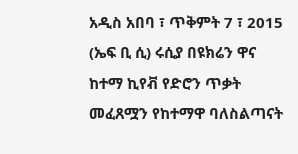አዲስ አበባ ፣ ጥቅምት 7 ፣ 2015 (ኤፍ ቢ ሲ) ሩሲያ በዩክሬን ዋና ከተማ ኪየቭ የድሮን ጥቃት መፈጸሟን የከተማዋ ባለስልጣናት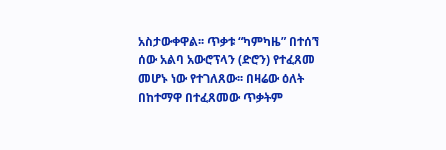አስታውቀዋል፡፡ ጥቃቱ “ካምካዜ” በተሰኘ ሰው አልባ አውሮፕላን (ድሮን) የተፈጸመ መሆኑ ነው የተገለጸው፡፡ በዛሬው ዕለት በከተማዋ በተፈጸመው ጥቃትም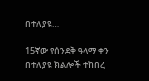በተለያዩ…

15ኛው የሰንደቅ ዓላማ ቀን በተለያዩ ክልሎች ተከበረ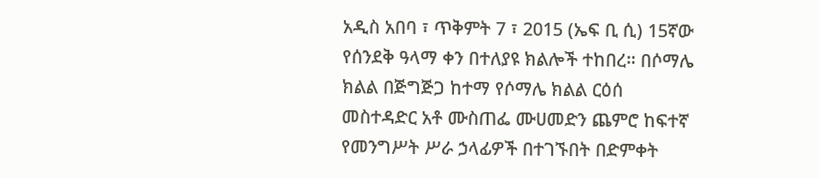አዲስ አበባ ፣ ጥቅምት 7 ፣ 2015 (ኤፍ ቢ ሲ) 15ኛው የሰንደቅ ዓላማ ቀን በተለያዩ ክልሎች ተከበረ። በሶማሌ ክልል በጅግጅጋ ከተማ የሶማሌ ክልል ርዕሰ መስተዳድር አቶ ሙስጠፌ ሙሀመድን ጨምሮ ከፍተኛ የመንግሥት ሥራ ኃላፊዎች በተገኙበት በድምቀት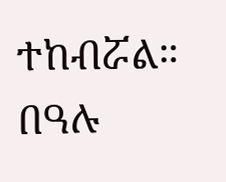ተከብሯል። በዓሉ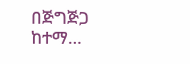በጅግጅጋ ከተማ…